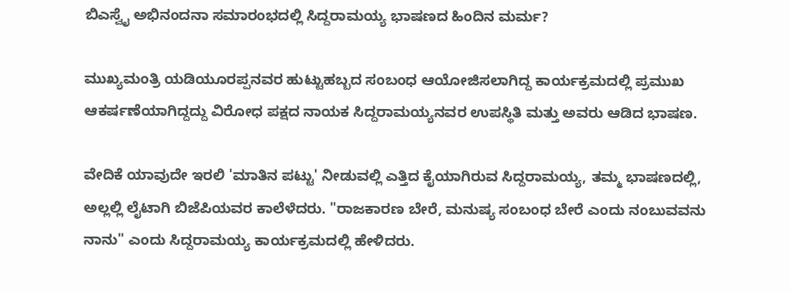ಬಿಎಸ್ವೈ ಅಭಿನಂದನಾ ಸಮಾರಂಭದಲ್ಲಿ ಸಿದ್ದರಾಮಯ್ಯ ಭಾಷಣದ ಹಿಂದಿನ ಮರ್ಮ?

ಮುಖ್ಯಮಂತ್ರಿ ಯಡಿಯೂರಪ್ಪನವರ ಹುಟ್ಟುಹಬ್ಬದ ಸಂಬಂಧ ಆಯೋಜಿಸಲಾಗಿದ್ದ ಕಾರ್ಯಕ್ರಮದಲ್ಲಿ ಪ್ರಮುಖ ಆಕರ್ಷಣೆಯಾಗಿದ್ದದ್ದು ವಿರೋಧ ಪಕ್ಷದ ನಾಯಕ ಸಿದ್ದರಾಮಯ್ಯನವರ ಉಪಸ್ಥಿತಿ ಮತ್ತು ಅವರು ಆಡಿದ ಭಾಷಣ.

ವೇದಿಕೆ ಯಾವುದೇ ಇರಲಿ 'ಮಾತಿನ ಪಟ್ಟು' ನೀಡುವಲ್ಲಿ ಎತ್ತಿದ ಕೈಯಾಗಿರುವ ಸಿದ್ದರಾಮಯ್ಯ, ತಮ್ಮ ಭಾಷಣದಲ್ಲಿ, ಅಲ್ಲಲ್ಲಿ ಲೈಟಾಗಿ ಬಿಜೆಪಿಯವರ ಕಾಲೆಳೆದರು. "ರಾಜಕಾರಣ ಬೇರೆ, ಮನುಷ್ಯ ಸಂಬಂಧ ಬೇರೆ ಎಂದು ನಂಬುವವನು ನಾನು" ಎಂದು ಸಿದ್ದರಾಮಯ್ಯ ಕಾರ್ಯಕ್ರಮದಲ್ಲಿ ಹೇಳಿದರು.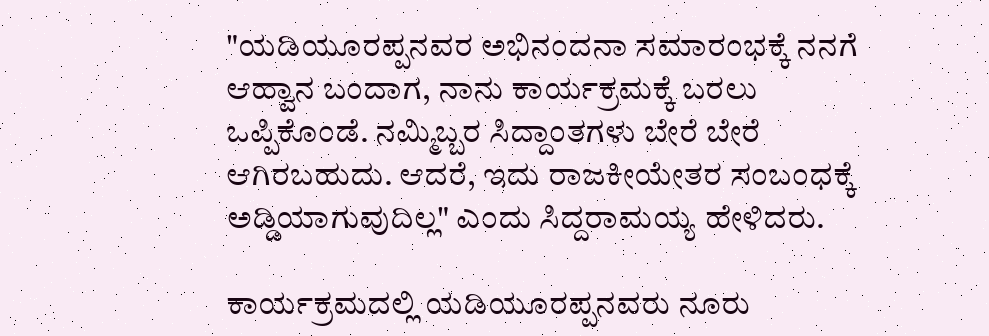"ಯಡಿಯೂರಪ್ಪನವರ ಅಭಿನಂದನಾ ಸಮಾರಂಭಕ್ಕೆ ನನಗೆ ಆಹ್ವಾನ ಬಂದಾಗ, ನಾನು ಕಾರ್ಯಕ್ರಮಕ್ಕೆ ಬರಲು ಒಪ್ಪಿಕೊಂಡೆ. ನಮ್ಮಿಬ್ಬರ ಸಿದ್ದಾಂತಗಳು ಬೇರೆ ಬೇರೆ ಆಗಿರಬಹುದು. ಆದರೆ, ಇದು ರಾಜಕೀಯೇತರ ಸಂಬಂಧಕ್ಕೆ ಅಡ್ಡಿಯಾಗುವುದಿಲ್ಲ" ಎಂದು ಸಿದ್ದರಾಮಯ್ಯ ಹೇಳಿದರು.

ಕಾರ್ಯಕ್ರಮದಲ್ಲಿ ಯಡಿಯೂರಪ್ಪನವರು ನೂರು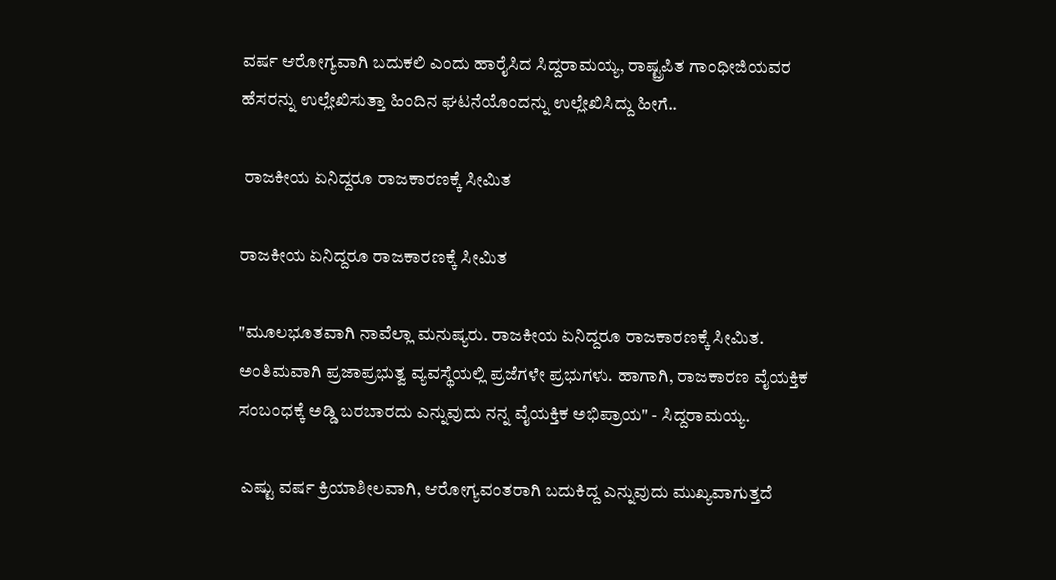ವರ್ಷ ಆರೋಗ್ಯವಾಗಿ ಬದುಕಲಿ ಎಂದು ಹಾರೈಸಿದ ಸಿದ್ದರಾಮಯ್ಯ, ರಾಷ್ಟ್ರಪಿತ ಗಾಂಧೀಜಿಯವರ ಹೆಸರನ್ನು ಉಲ್ಲೇಖಿಸುತ್ತಾ ಹಿಂದಿನ ಘಟನೆಯೊಂದನ್ನು ಉಲ್ಲೇಖಿಸಿದ್ದು ಹೀಗೆ..

 ರಾಜಕೀಯ ಏನಿದ್ದರೂ ರಾಜಕಾರಣಕ್ಕೆ ಸೀಮಿತ

ರಾಜಕೀಯ ಏನಿದ್ದರೂ ರಾಜಕಾರಣಕ್ಕೆ ಸೀಮಿತ

"ಮೂಲಭೂತವಾಗಿ ನಾವೆಲ್ಲಾ ಮನುಷ್ಯರು. ರಾಜಕೀಯ ಏನಿದ್ದರೂ ರಾಜಕಾರಣಕ್ಕೆ ಸೀಮಿತ. ಅಂತಿಮವಾಗಿ ಪ್ರಜಾಪ್ರಭುತ್ವ ವ್ಯವಸ್ಥೆಯಲ್ಲಿ ಪ್ರಜೆಗಳೇ ಪ್ರಭುಗಳು. ಹಾಗಾಗಿ, ರಾಜಕಾರಣ ವೈಯಕ್ತಿಕ ಸಂಬಂಧಕ್ಕೆ ಅಡ್ಡಿ ಬರಬಾರದು ಎನ್ನುವುದು ನನ್ನ ವೈಯಕ್ತಿಕ ಅಭಿಪ್ರಾಯ" - ಸಿದ್ದರಾಮಯ್ಯ.

 ಎಷ್ಟು ವರ್ಷ ಕ್ರಿಯಾಶೀಲವಾಗಿ, ಆರೋಗ್ಯವಂತರಾಗಿ ಬದುಕಿದ್ದ ಎನ್ನುವುದು ಮುಖ್ಯವಾಗುತ್ತದೆ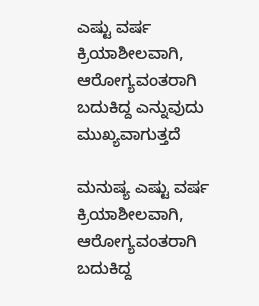ಎಷ್ಟು ವರ್ಷ ಕ್ರಿಯಾಶೀಲವಾಗಿ, ಆರೋಗ್ಯವಂತರಾಗಿ ಬದುಕಿದ್ದ ಎನ್ನುವುದು ಮುಖ್ಯವಾಗುತ್ತದೆ

ಮನುಷ್ಯ ಎಷ್ಟು ವರ್ಷ ಕ್ರಿಯಾಶೀಲವಾಗಿ, ಆರೋಗ್ಯವಂತರಾಗಿ ಬದುಕಿದ್ದ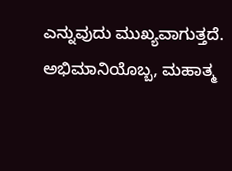ಎನ್ನುವುದು ಮುಖ್ಯವಾಗುತ್ತದೆ. ಅಭಿಮಾನಿಯೊಬ್ಬ, ಮಹಾತ್ಮ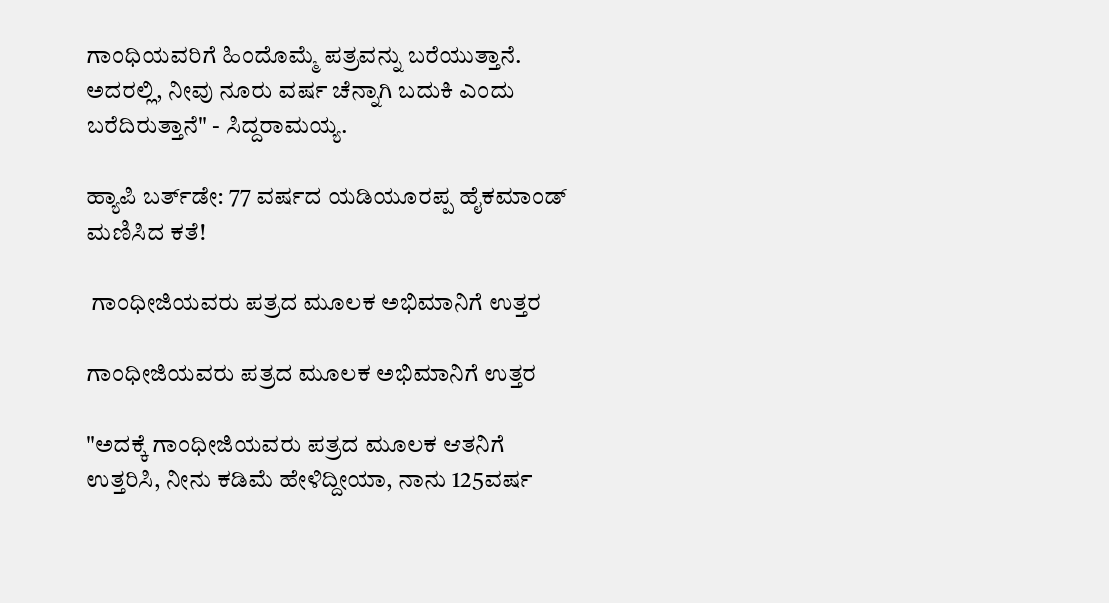ಗಾಂಧಿಯವರಿಗೆ ಹಿಂದೊಮ್ಮೆ ಪತ್ರವನ್ನು ಬರೆಯುತ್ತಾನೆ. ಅದರಲ್ಲಿ, ನೀವು ನೂರು ವರ್ಷ ಚೆನ್ನಾಗಿ ಬದುಕಿ ಎಂದು ಬರೆದಿರುತ್ತಾನೆ" - ಸಿದ್ದರಾಮಯ್ಯ.

ಹ್ಯಾಪಿ ಬರ್ತ್‌ಡೇ: 77 ವರ್ಷದ ಯಡಿಯೂರಪ್ಪ ಹೈಕಮಾಂಡ್ ಮಣಿಸಿದ ಕತೆ!

 ಗಾಂಧೀಜಿಯವರು ಪತ್ರದ ಮೂಲಕ ಅಭಿಮಾನಿಗೆ ಉತ್ತರ

ಗಾಂಧೀಜಿಯವರು ಪತ್ರದ ಮೂಲಕ ಅಭಿಮಾನಿಗೆ ಉತ್ತರ

"ಅದಕ್ಕೆ ಗಾಂಧೀಜಿಯವರು ಪತ್ರದ ಮೂಲಕ ಆತನಿಗೆ ಉತ್ತರಿಸಿ, ನೀನು ಕಡಿಮೆ ಹೇಳಿದ್ದೀಯಾ, ನಾನು 125ವರ್ಷ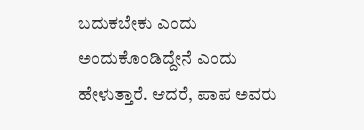ಬದುಕಬೇಕು ಎಂದು ಅಂದುಕೊಂಡಿದ್ದೇನೆ ಎಂದು ಹೇಳುತ್ತಾರೆ. ಆದರೆ, ಪಾಪ ಅವರು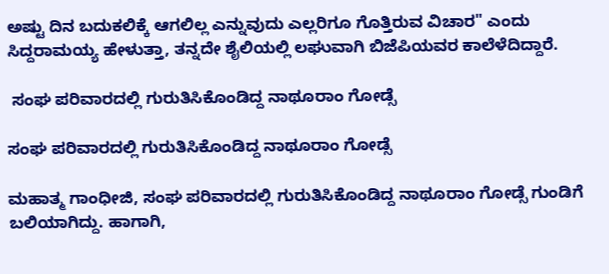ಅಷ್ಟು ದಿನ ಬದುಕಲಿಕ್ಕೆ ಆಗಲಿಲ್ಲ ಎನ್ನುವುದು ಎಲ್ಲರಿಗೂ ಗೊತ್ತಿರುವ ವಿಚಾರ" ಎಂದು ಸಿದ್ದರಾಮಯ್ಯ ಹೇಳುತ್ತಾ, ತನ್ನದೇ ಶೈಲಿಯಲ್ಲಿ ಲಘುವಾಗಿ ಬಿಜೆಪಿಯವರ ಕಾಲೆಳೆದಿದ್ದಾರೆ.

 ಸಂಘ ಪರಿವಾರದಲ್ಲಿ ಗುರುತಿಸಿಕೊಂಡಿದ್ದ ನಾಥೂರಾಂ ಗೋಡ್ಸೆ

ಸಂಘ ಪರಿವಾರದಲ್ಲಿ ಗುರುತಿಸಿಕೊಂಡಿದ್ದ ನಾಥೂರಾಂ ಗೋಡ್ಸೆ

ಮಹಾತ್ಮ ಗಾಂಧೀಜಿ, ಸಂಘ ಪರಿವಾರದಲ್ಲಿ ಗುರುತಿಸಿಕೊಂಡಿದ್ದ ನಾಥೂರಾಂ ಗೋಡ್ಸೆ ಗುಂಡಿಗೆ ಬಲಿಯಾಗಿದ್ದು. ಹಾಗಾಗಿ,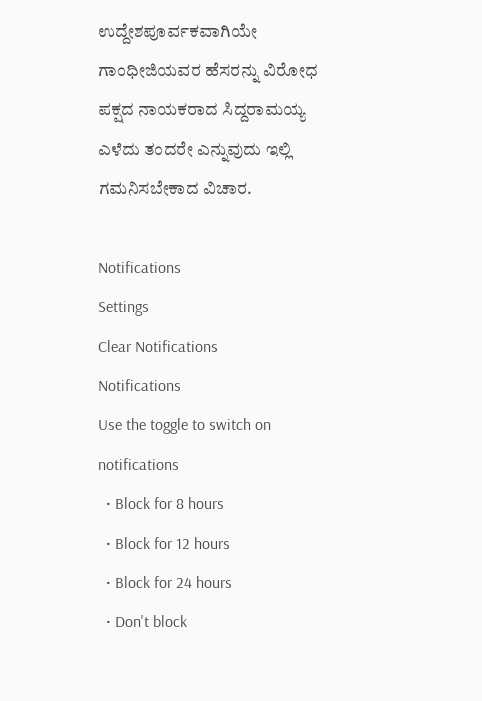ಉದ್ದೇಶಪೂರ್ವಕವಾಗಿಯೇ ಗಾಂಧೀಜಿಯವರ ಹೆಸರನ್ನು ವಿರೋಧ ಪಕ್ಷದ ನಾಯಕರಾದ ಸಿದ್ದರಾಮಯ್ಯ ಎಳೆದು ತಂದರೇ ಎನ್ನುವುದು ಇಲ್ಲಿ ಗಮನಿಸಬೇಕಾದ ವಿಚಾರ.

Notifications
Settings
Clear Notifications
Notifications
Use the toggle to switch on notifications
  • Block for 8 hours
  • Block for 12 hours
  • Block for 24 hours
  • Don't block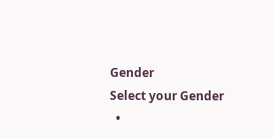Gender
Select your Gender
  •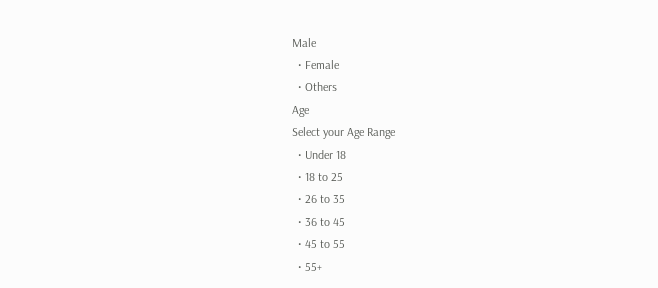Male
  • Female
  • Others
Age
Select your Age Range
  • Under 18
  • 18 to 25
  • 26 to 35
  • 36 to 45
  • 45 to 55
  • 55+